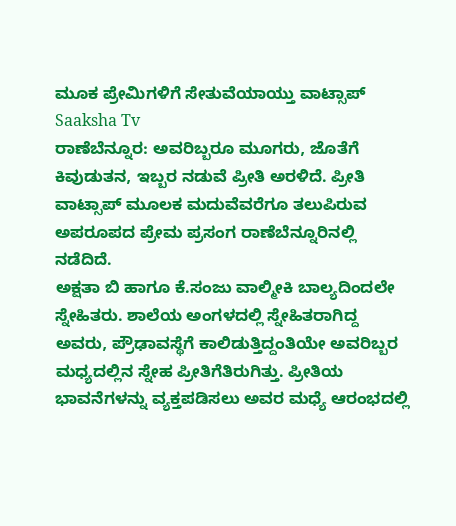ಮೂಕ ಪ್ರೇಮಿಗಳಿಗೆ ಸೇತುವೆಯಾಯ್ತು ವಾಟ್ಸಾಪ್ Saaksha Tv
ರಾಣೆಬೆನ್ನೂರ: ಅವರಿಬ್ಬರೂ ಮೂಗರು, ಜೊತೆಗೆ ಕಿವುಡುತನ, ಇಬ್ಬರ ನಡುವೆ ಪ್ರೀತಿ ಅರಳಿದೆ. ಪ್ರೀತಿ ವಾಟ್ಸಾಪ್ ಮೂಲಕ ಮದುವೆವರೆಗೂ ತಲುಪಿರುವ ಅಪರೂಪದ ಪ್ರೇಮ ಪ್ರಸಂಗ ರಾಣೆಬೆನ್ನೂರಿನಲ್ಲಿ ನಡೆದಿದೆ.
ಅಕ್ಷತಾ ಬಿ ಹಾಗೂ ಕೆ.ಸಂಜು ವಾಲ್ಮೀಕಿ ಬಾಲ್ಯದಿಂದಲೇ ಸ್ನೇಹಿತರು. ಶಾಲೆಯ ಅಂಗಳದಲ್ಲಿ ಸ್ನೇಹಿತರಾಗಿದ್ದ ಅವರು, ಪ್ರೌಢಾವಸ್ಥೆಗೆ ಕಾಲಿಡುತ್ತಿದ್ದಂತಿಯೇ ಅವರಿಬ್ಬರ ಮಧ್ಯದಲ್ಲಿನ ಸ್ನೇಹ ಪ್ರೀತಿಗೆತಿರುಗಿತ್ತು. ಪ್ರೀತಿಯ ಭಾವನೆಗಳನ್ನು ವ್ಯಕ್ತಪಡಿಸಲು ಅವರ ಮಧ್ಯೆ ಆರಂಭದಲ್ಲಿ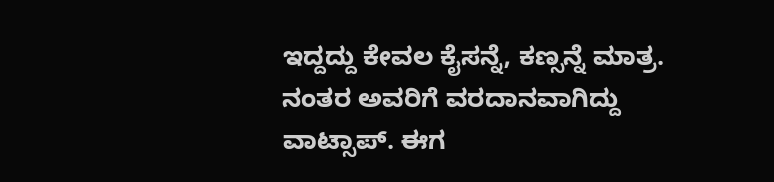ಇದ್ದದ್ದು ಕೇವಲ ಕೈಸನ್ನೆ, ಕಣ್ಸನ್ನೆ ಮಾತ್ರ. ನಂತರ ಅವರಿಗೆ ವರದಾನವಾಗಿದ್ದು ವಾಟ್ಸಾಪ್. ಈಗ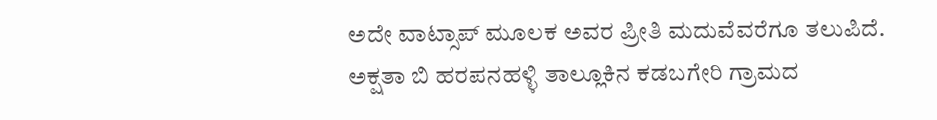ಅದೇ ವಾಟ್ಸಾಪ್ ಮೂಲಕ ಅವರ ಪ್ರೀತಿ ಮದುವೆವರೆಗೂ ತಲುಪಿದೆ.
ಅಕ್ಷತಾ ಬಿ ಹರಪನಹಳ್ಳಿ ತಾಲ್ಲೂಕಿನ ಕಡಬಗೇರಿ ಗ್ರಾಮದ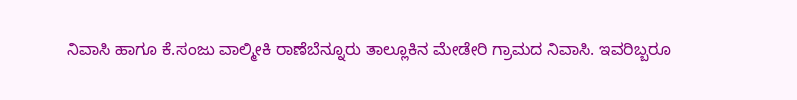ನಿವಾಸಿ ಹಾಗೂ ಕೆ.ಸಂಜು ವಾಲ್ಮೀಕಿ ರಾಣೆಬೆನ್ನೂರು ತಾಲ್ಲೂಕಿನ ಮೇಡೇರಿ ಗ್ರಾಮದ ನಿವಾಸಿ. ಇವರಿಬ್ಬರೂ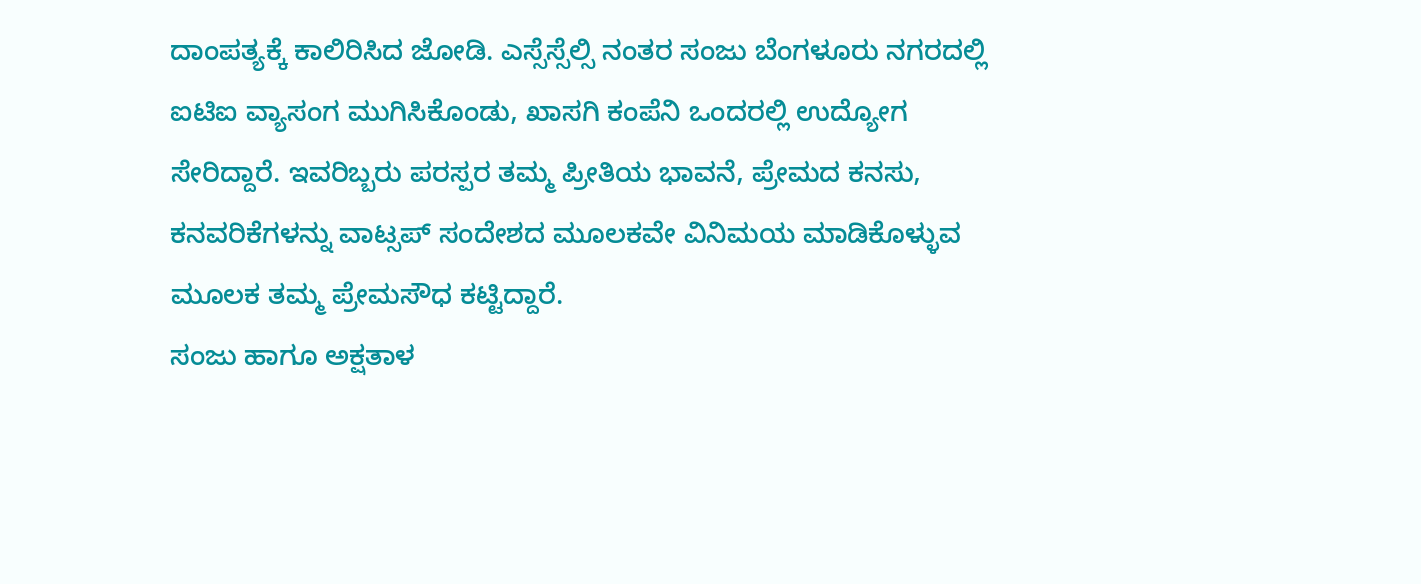ದಾಂಪತ್ಯಕ್ಕೆ ಕಾಲಿರಿಸಿದ ಜೋಡಿ. ಎಸ್ಸೆಸ್ಸೆಲ್ಸಿ ನಂತರ ಸಂಜು ಬೆಂಗಳೂರು ನಗರದಲ್ಲಿ ಐಟಿಐ ವ್ಯಾಸಂಗ ಮುಗಿಸಿಕೊಂಡು, ಖಾಸಗಿ ಕಂಪೆನಿ ಒಂದರಲ್ಲಿ ಉದ್ಯೋಗ ಸೇರಿದ್ದಾರೆ. ಇವರಿಬ್ಬರು ಪರಸ್ಪರ ತಮ್ಮ ಪ್ರೀತಿಯ ಭಾವನೆ, ಪ್ರೇಮದ ಕನಸು, ಕನವರಿಕೆಗಳನ್ನು ವಾಟ್ಸಪ್ ಸಂದೇಶದ ಮೂಲಕವೇ ವಿನಿಮಯ ಮಾಡಿಕೊಳ್ಳುವ ಮೂಲಕ ತಮ್ಮ ಪ್ರೇಮಸೌಧ ಕಟ್ಟಿದ್ದಾರೆ.
ಸಂಜು ಹಾಗೂ ಅಕ್ಷತಾಳ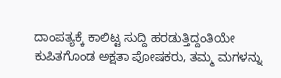ದಾಂಪತ್ಯಕ್ಕೆ ಕಾಲಿಟ್ಟ ಸುದ್ದಿ ಹರಡುತ್ತಿದ್ದಂತಿಯೇ ಕುಪಿತಗೊಂಡ ಅಕ್ಷತಾ ಪೋಷಕರು, ತಮ್ಮ ಮಗಳನ್ನು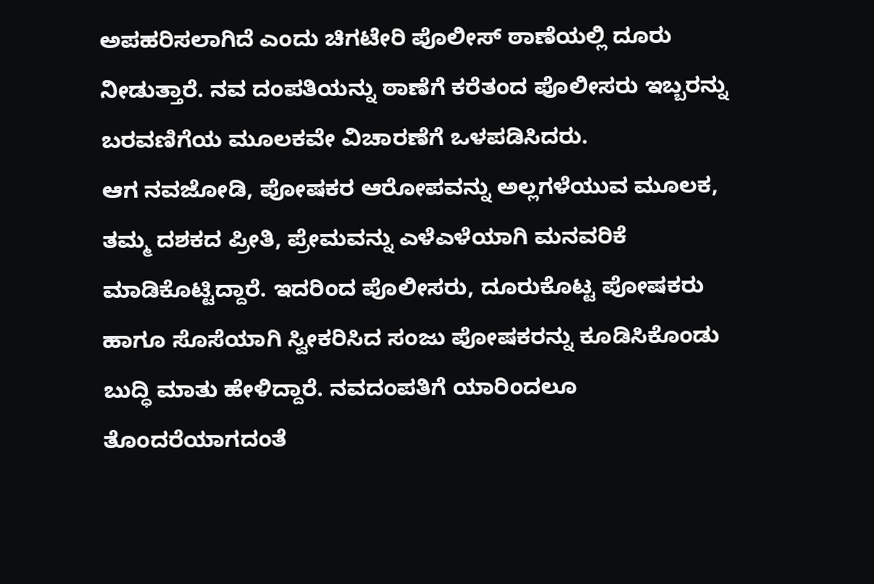ಅಪಹರಿಸಲಾಗಿದೆ ಎಂದು ಚಿಗಟೇರಿ ಪೊಲೀಸ್ ಠಾಣೆಯಲ್ಲಿ ದೂರು ನೀಡುತ್ತಾರೆ. ನವ ದಂಪತಿಯನ್ನು ಠಾಣೆಗೆ ಕರೆತಂದ ಪೊಲೀಸರು ಇಬ್ಬರನ್ನು ಬರವಣಿಗೆಯ ಮೂಲಕವೇ ವಿಚಾರಣೆಗೆ ಒಳಪಡಿಸಿದರು.
ಆಗ ನವಜೋಡಿ, ಪೋಷಕರ ಆರೋಪವನ್ನು ಅಲ್ಲಗಳೆಯುವ ಮೂಲಕ, ತಮ್ಮ ದಶಕದ ಪ್ರೀತಿ, ಪ್ರೇಮವನ್ನು ಎಳೆಎಳೆಯಾಗಿ ಮನವರಿಕೆ ಮಾಡಿಕೊಟ್ಟಿದ್ದಾರೆ. ಇದರಿಂದ ಪೊಲೀಸರು, ದೂರುಕೊಟ್ಟ ಪೋಷಕರು ಹಾಗೂ ಸೊಸೆಯಾಗಿ ಸ್ವೀಕರಿಸಿದ ಸಂಜು ಪೋಷಕರನ್ನು ಕೂಡಿಸಿಕೊಂಡು ಬುದ್ಧಿ ಮಾತು ಹೇಳಿದ್ದಾರೆ. ನವದಂಪತಿಗೆ ಯಾರಿಂದಲೂ ತೊಂದರೆಯಾಗದಂತೆ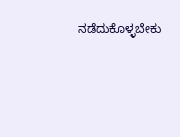ನಡೆದುಕೊಳ್ಳಬೇಕು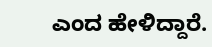ಎಂದ ಹೇಳಿದ್ದಾರೆ.